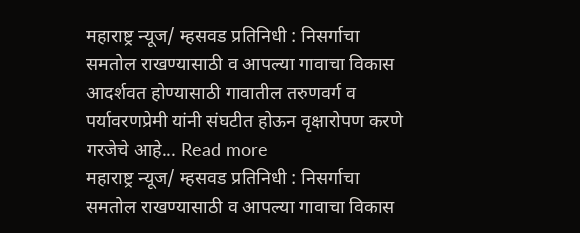महाराष्ट्र न्यूज/ म्हसवड प्रतिनिधी : निसर्गाचा समतोल राखण्यासाठी व आपल्या गावाचा विकास आदर्शवत होण्यासाठी गावातील तरुणवर्ग व पर्यावरणप्रेमी यांनी संघटीत होऊन वृक्षारोपण करणे गरजेचे आहे... Read more
महाराष्ट्र न्यूज/ म्हसवड प्रतिनिधी : निसर्गाचा समतोल राखण्यासाठी व आपल्या गावाचा विकास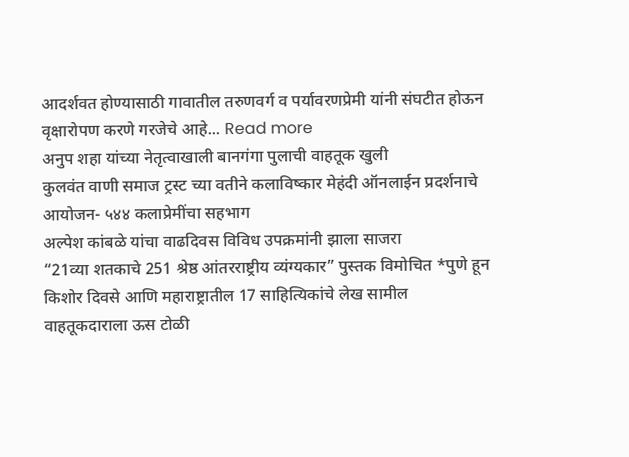आदर्शवत होण्यासाठी गावातील तरुणवर्ग व पर्यावरणप्रेमी यांनी संघटीत होऊन वृक्षारोपण करणे गरजेचे आहे... Read more
अनुप शहा यांच्या नेतृत्वाखाली बानगंगा पुलाची वाहतूक खुली
कुलवंत वाणी समाज ट्रस्ट च्या वतीने कलाविष्कार मेहंदी ऑनलाईन प्रदर्शनाचे आयोजन- ५४४ कलाप्रेमींचा सहभाग
अल्पेश कांबळे यांचा वाढदिवस विविध उपक्रमांनी झाला साजरा
“21व्या शतकाचे 251 श्रेष्ठ आंतरराष्ट्रीय व्यंग्यकार” पुस्तक विमोचित *पुणे हून किशोर दिवसे आणि महाराष्ट्रातील 17 साहित्यिकांचे लेख सामील
वाहतूकदाराला ऊस टोळी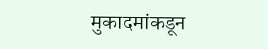मुकादमांकडून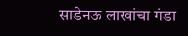साडेनऊ लाखांचा गंडा